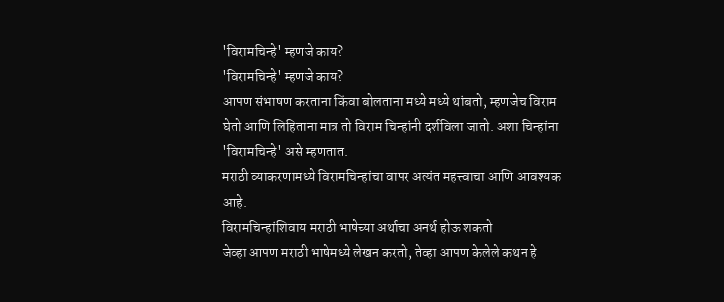'विरामचिन्हे' म्हणजे काय?
'विरामचिन्हे' म्हणजे काय?
आपण संभाषण करताना किंवा बोलताना मध्ये मध्ये थांबतो, म्हणजेच विराम घेतो आणि लिहिताना मात्र तो विराम चिन्हांनी दर्शविला जातो. अशा चिन्हांना 'विरामचिन्हे' असे म्हणतात.
मराठी व्याकरणामध्ये विरामचिन्हांचा वापर अत्यंत महत्त्वाचा आणि आवश्यक आहे.
विरामचिन्हांशिवाय मराठी भाषेच्या अर्थाचा अनर्थ होऊ शकतो
जेव्हा आपण मराठी भाषेमध्ये लेखन करतो, तेव्हा आपण केलेले कथन हे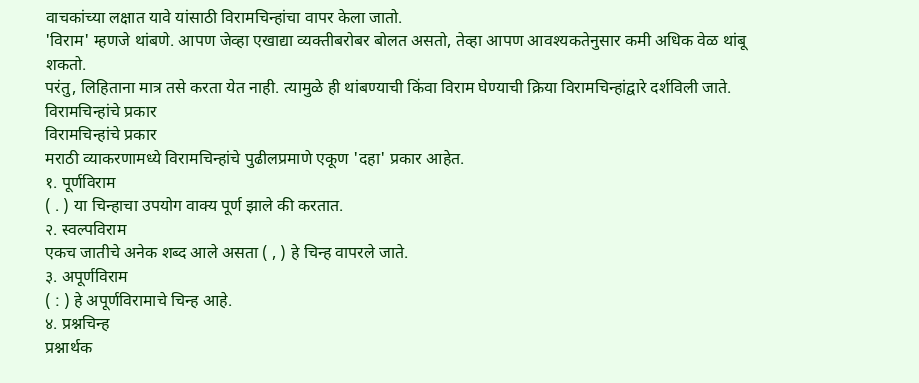वाचकांच्या लक्षात यावे यांसाठी विरामचिन्हांचा वापर केला जातो.
'विराम' म्हणजे थांबणे. आपण जेव्हा एखाद्या व्यक्तीबरोबर बोलत असतो, तेव्हा आपण आवश्यकतेनुसार कमी अधिक वेळ थांबू शकतो.
परंतु, लिहिताना मात्र तसे करता येत नाही. त्यामुळे ही थांबण्याची किंवा विराम घेण्याची क्रिया विरामचिन्हांद्वारे दर्शविली जाते.
विरामचिन्हांचे प्रकार
विरामचिन्हांचे प्रकार
मराठी व्याकरणामध्ये विरामचिन्हांचे पुढीलप्रमाणे एकूण 'दहा' प्रकार आहेत.
१. पूर्णविराम
( . ) या चिन्हाचा उपयोग वाक्य पूर्ण झाले की करतात.
२. स्वल्पविराम
एकच जातीचे अनेक शब्द आले असता ( , ) हे चिन्ह वापरले जाते.
३. अपूर्णविराम
( : ) हे अपूर्णविरामाचे चिन्ह आहे.
४. प्रश्नचिन्ह
प्रश्नार्थक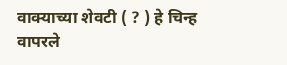वाक्याच्या शेवटी ( ? ) हे चिन्ह वापरले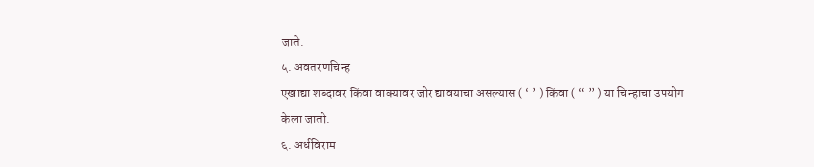जाते.
५. अवतरणचिन्ह
एखाद्या शब्दावर किंवा वाक्यावर जोर द्यावयाचा असल्यास ( ‘ ’ ) किंवा ( “ ” ) या चिन्हाचा उपयोग केला जातो.
६. अर्धविराम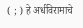( ; ) हे अर्धविरामाचे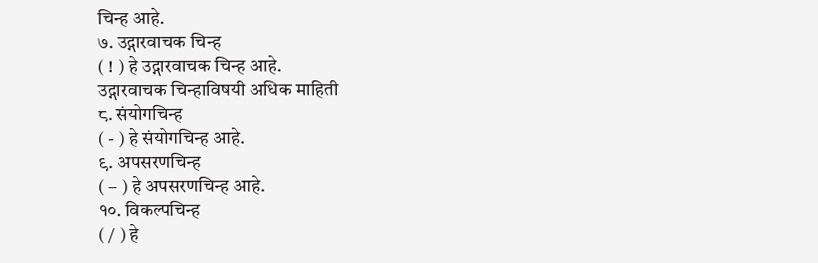चिन्ह आहे.
७. उद्गारवाचक चिन्ह
( ! ) हे उद्गारवाचक चिन्ह आहे.
उद्गारवाचक चिन्हाविषयी अधिक माहिती
८. संयोगचिन्ह
( - ) हे संयोगचिन्ह आहे.
९. अपसरणचिन्ह
( – ) हे अपसरणचिन्ह आहे.
१०. विकल्पचिन्ह
( / ) हे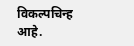विकल्पचिन्ह आहे.